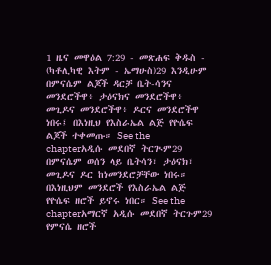1 ዜና መዋዕል 7:29 - መጽሐፍ ቅዱስ - (ካቶሊካዊ እትም - ኤማሁስ)29 እንዲሁም በምናሴም ልጆች ዳርቻ ቤት-ሳንና መንደሮችዋ፥ ታዕናክና መንደሮችዋ፥ መጊዶና መንደሮችዋ፥ ዶርና መንደሮችዋ ነበሩ፤ በእነዚህ የእስራኤል ልጅ የዮሴፍ ልጆች ተቀመጡ። See the chapterአዲሱ መደበኛ ትርጒም29 በምናሴም ወሰን ላይ ቤትሳን፣ ታዕናክ፣ መጊዶና ዶር ከነመንደሮቻቸው ነበሩ። በእነዚህም መንደሮች የእስራኤል ልጅ የዮሴፍ ዘሮች ይኖሩ ነበር። See the chapterአማርኛ አዲሱ መደበኛ ትርጉም29 የምናሴ ዘሮች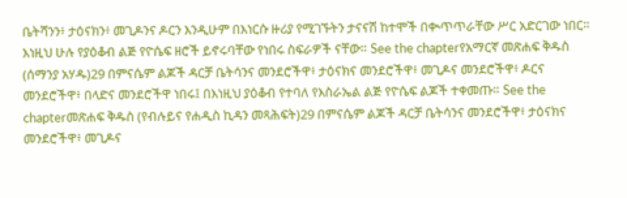ቤትሻንን፥ ታዕናክን፥ መጊዶንና ዶርን እንዲሁም በእነርሱ ዙሪያ የሚገኙትን ታናናሽ ከተሞች በቊጥጥራቸው ሥር አድርገው ነበር። እነዚህ ሁሉ የያዕቆብ ልጅ የዮሴፍ ዘሮች ይኖሩባቸው የነበሩ ስፍራዎች ናቸው። See the chapterየአማርኛ መጽሐፍ ቅዱስ (ሰማንያ አሃዱ)29 በምናሴም ልጆች ዳርቻ ቤትሳንና መንደሮችዋ፥ ታዕናክና መንደሮችዋ፥ መጊዶና መንደሮችዋ፥ ዶርና መንደሮችዋ፥ በላድና መንደሮችዋ ነበሩ፤ በእነዚህ ያዕቆብ የተባለ የእስራኤል ልጅ የዮሴፍ ልጆች ተቀመጡ። See the chapterመጽሐፍ ቅዱስ (የብሉይና የሐዲስ ኪዳን መጻሕፍት)29 በምናሴም ልጆች ዳርቻ ቤትሳንና መንደሮችዋ፥ ታዕናክና መንደሮችዋ፥ መጊዶና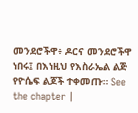መንደሮችዋ፥ ዶርና መንደሮችዋ ነበሩ፤ በእነዚህ የእስራኤል ልጅ የዮሴፍ ልጆች ተቀመጡ። See the chapter |